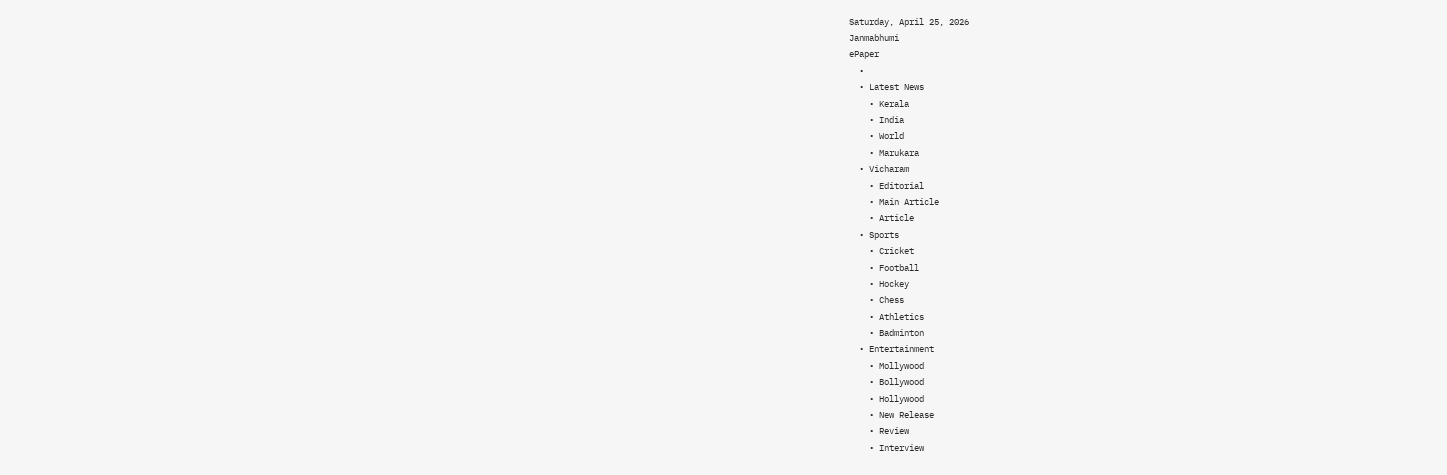Saturday, April 25, 2026
Janmabhumi
ePaper
  •
  • Latest News
    • Kerala
    • India
    • World
    • Marukara
  • Vicharam
    • Editorial
    • Main Article
    • Article
  • Sports
    • Cricket
    • Football
    • Hockey
    • Chess
    • Athletics
    • Badminton
  • Entertainment
    • Mollywood
    • Bollywood
    • Hollywood
    • New Release
    • Review
    • Interview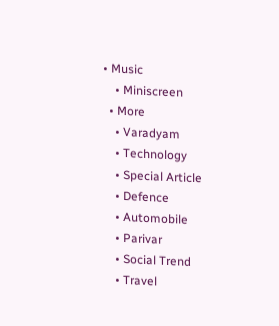• Music
    • Miniscreen
  • More
    • Varadyam
    • Technology
    • Special Article
    • Defence
    • Automobile
    • Parivar
    • Social Trend
    • Travel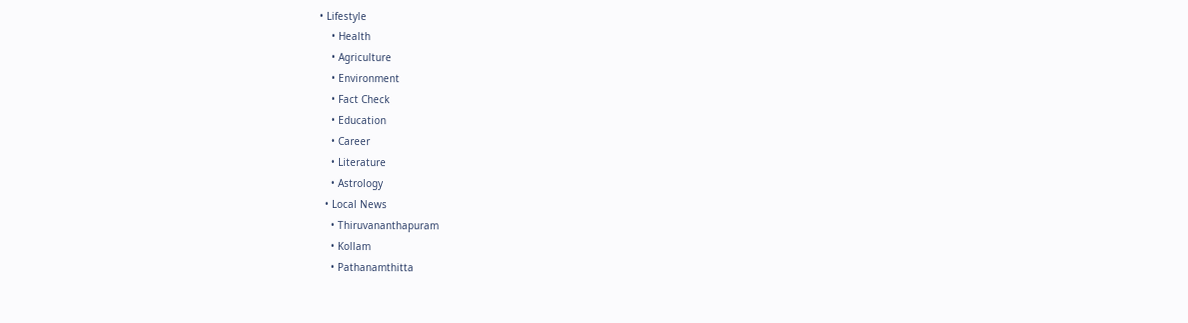• Lifestyle
    • Health
    • Agriculture
    • Environment
    • Fact Check
    • Education
    • Career
    • Literature
    • Astrology
  • Local News
    • Thiruvananthapuram
    • Kollam
    • Pathanamthitta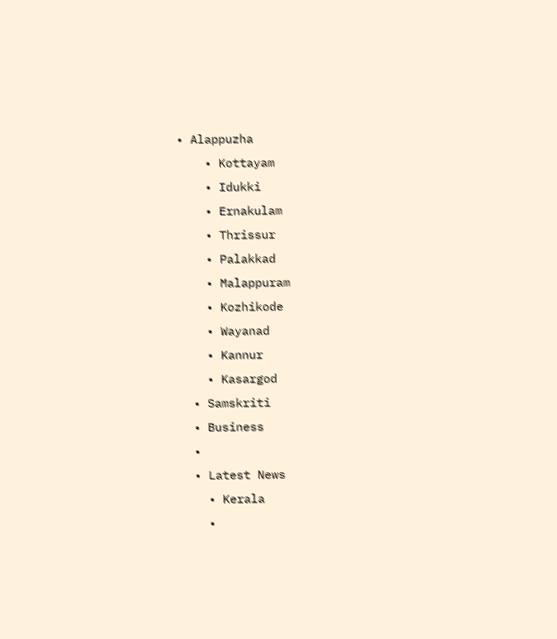• Alappuzha
    • Kottayam
    • Idukki
    • Ernakulam
    • Thrissur
    • Palakkad
    • Malappuram
    • Kozhikode
    • Wayanad
    • Kannur
    • Kasargod
  • Samskriti
  • Business
  •
  • Latest News
    • Kerala
    •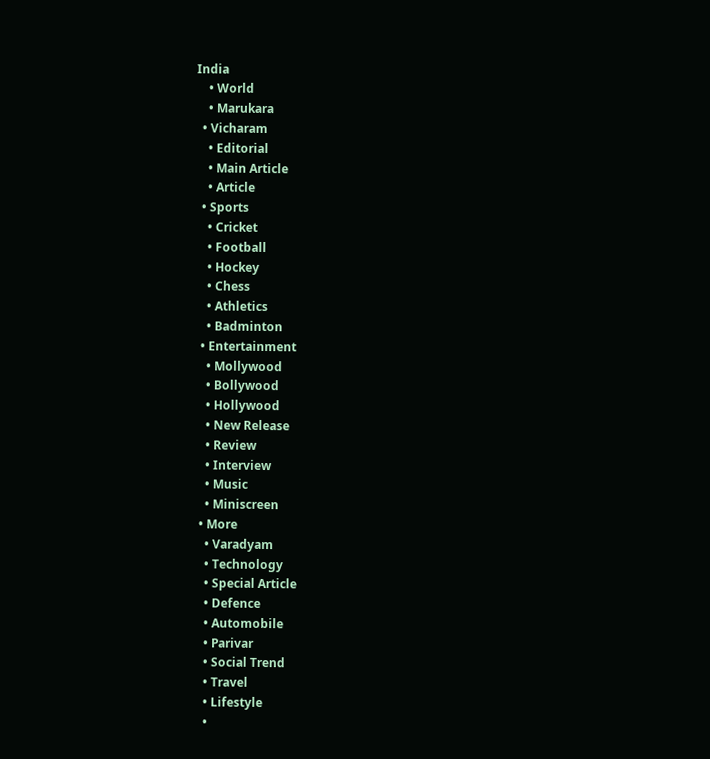India
    • World
    • Marukara
  • Vicharam
    • Editorial
    • Main Article
    • Article
  • Sports
    • Cricket
    • Football
    • Hockey
    • Chess
    • Athletics
    • Badminton
  • Entertainment
    • Mollywood
    • Bollywood
    • Hollywood
    • New Release
    • Review
    • Interview
    • Music
    • Miniscreen
  • More
    • Varadyam
    • Technology
    • Special Article
    • Defence
    • Automobile
    • Parivar
    • Social Trend
    • Travel
    • Lifestyle
    •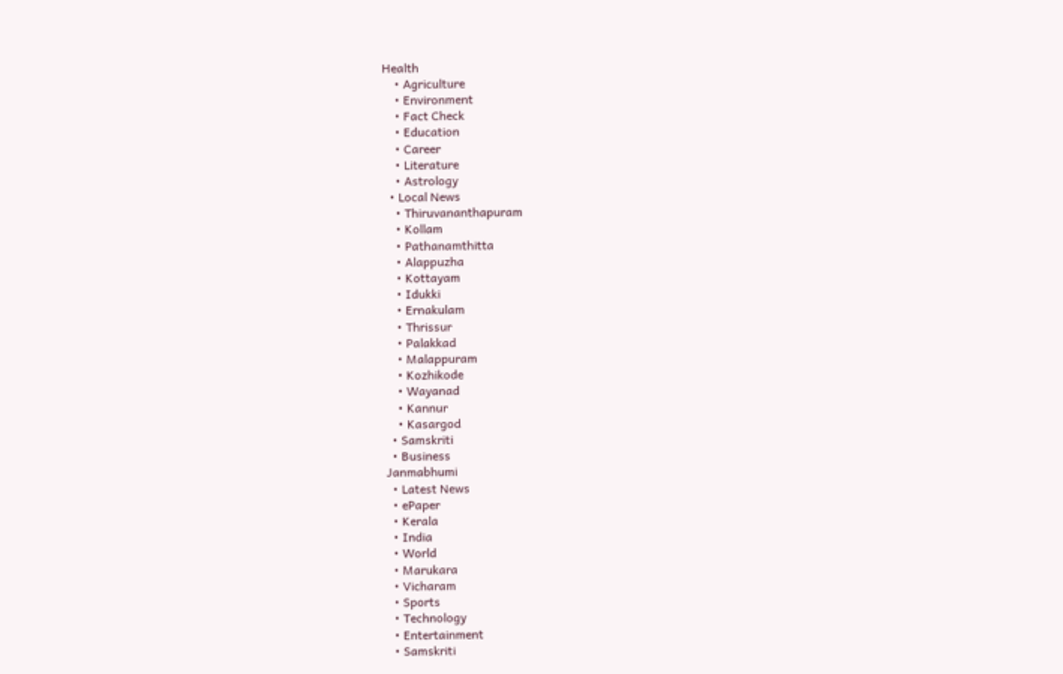Health
    • Agriculture
    • Environment
    • Fact Check
    • Education
    • Career
    • Literature
    • Astrology
  • Local News
    • Thiruvananthapuram
    • Kollam
    • Pathanamthitta
    • Alappuzha
    • Kottayam
    • Idukki
    • Ernakulam
    • Thrissur
    • Palakkad
    • Malappuram
    • Kozhikode
    • Wayanad
    • Kannur
    • Kasargod
  • Samskriti
  • Business
Janmabhumi
  • Latest News
  • ePaper
  • Kerala
  • India
  • World
  • Marukara
  • Vicharam
  • Sports
  • Technology
  • Entertainment
  • Samskriti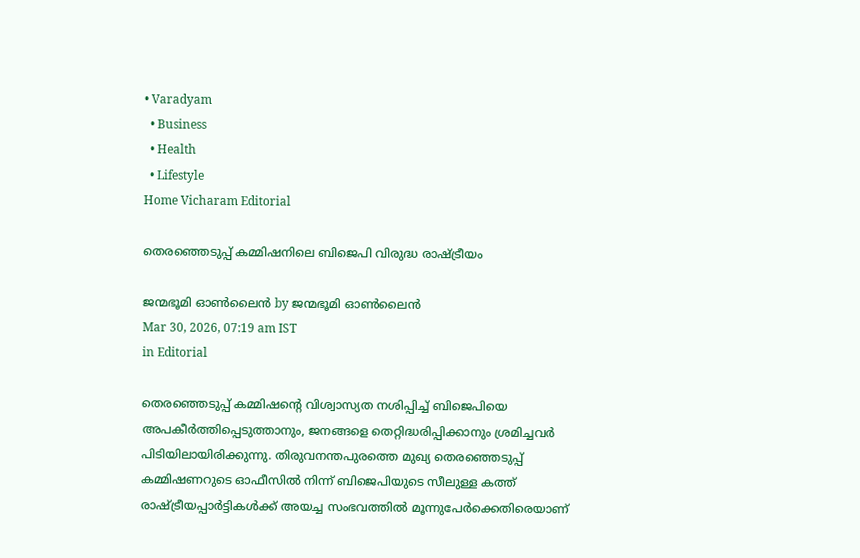• Varadyam
  • Business
  • Health
  • Lifestyle
Home Vicharam Editorial

തെരഞ്ഞെടുപ്പ് കമ്മിഷനിലെ ബിജെപി വിരുദ്ധ രാഷ്‌ട്രീയം

ജന്മഭൂമി ഓണ്‍ലൈന്‍ by ജന്മഭൂമി ഓണ്‍ലൈന്‍
Mar 30, 2026, 07:19 am IST
in Editorial

തെരഞ്ഞെടുപ്പ് കമ്മിഷന്റെ വിശ്വാസ്യത നശിപ്പിച്ച് ബിജെപിയെ അപകീര്‍ത്തിപ്പെടുത്താനും, ജനങ്ങളെ തെറ്റിദ്ധരിപ്പിക്കാനും ശ്രമിച്ചവര്‍ പിടിയിലായിരിക്കുന്നു. തിരുവനന്തപുരത്തെ മുഖ്യ തെരഞ്ഞെടുപ്പ് കമ്മിഷണറുടെ ഓഫീസില്‍ നിന്ന് ബിജെപിയുടെ സീലുള്ള കത്ത് രാഷ്‌ട്രീയപ്പാര്‍ട്ടികള്‍ക്ക് അയച്ച സംഭവത്തില്‍ മൂന്നുപേര്‍ക്കെതിരെയാണ്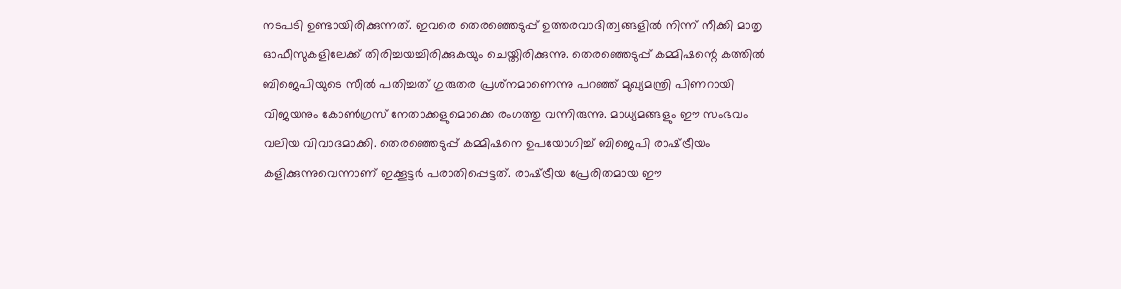നടപടി ഉണ്ടായിരിക്കുന്നത്. ഇവരെ തെരഞ്ഞെടുപ്പ് ഉത്തരവാദിത്വങ്ങളില്‍ നിന്ന് നീക്കി മാതൃ ഓഫീസുകളിലേക്ക് തിരിച്ചയച്ചിരിക്കുകയും ചെയ്തിരിക്കുന്നു. തെരഞ്ഞെടുപ്പ് കമ്മിഷന്റെ കത്തില്‍ ബിജെപിയുടെ സീല്‍ പതിച്ചത് ഗുരുതര പ്രശ്‌നമാണെന്നു പറഞ്ഞ് മുഖ്യമന്ത്രി പിണറായി വിജയനും കോണ്‍ഗ്രസ് നേതാക്കളുമൊക്കെ രംഗത്തു വന്നിരുന്നു. മാധ്യമങ്ങളും ഈ സംഭവം വലിയ വിവാദമാക്കി. തെരഞ്ഞെടുപ്പ് കമ്മിഷനെ ഉപയോഗിച്ച് ബിജെപി രാഷ്‌ട്രീയം കളിക്കുന്നുവെന്നാണ് ഇക്കൂട്ടര്‍ പരാതിപ്പെട്ടത്. രാഷ്‌ട്രീയ പ്രേരിതമായ ഈ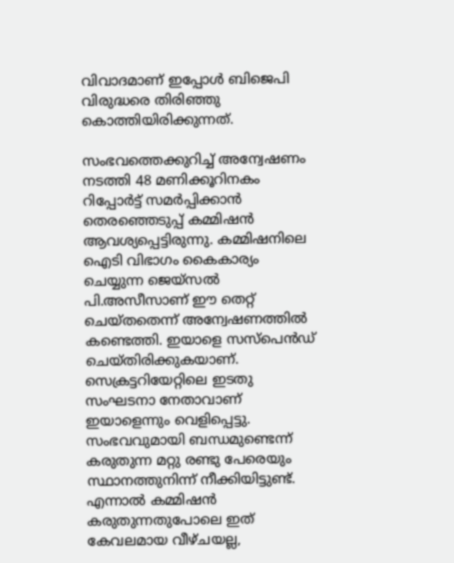വിവാദമാണ് ഇപ്പോള്‍ ബിജെപി വിരുദ്ധരെ തിരിഞ്ഞു കൊത്തിയിരിക്കുന്നത്.

സംഭവത്തെക്കുറിച്ച് അന്വേഷണം നടത്തി 48 മണിക്കൂറിനകം റിപ്പോര്‍ട്ട് സമര്‍പ്പിക്കാന്‍ തെരഞ്ഞെടുപ്പ് കമ്മിഷന്‍ ആവശ്യപ്പെട്ടിരുന്നു. കമ്മിഷനിലെ ഐടി വിഭാഗം കൈകാര്യം ചെയ്യുന്ന ജെയ്‌സല്‍ പി.അസീസാണ് ഈ തെറ്റ് ചെയ്തതെന്ന് അന്വേഷണത്തില്‍ കണ്ടെത്തി. ഇയാളെ സസ്‌പെന്‍ഡ് ചെയ്തിരിക്കുകയാണ്. സെക്രട്ടറിയേറ്റിലെ ഇടതു സംഘടനാ നേതാവാണ് ഇയാളെന്നും വെളിപ്പെട്ടു. സംഭവവുമായി ബന്ധമുണ്ടെന്ന് കരുതുന്ന മറ്റു രണ്ടു പേരെയും സ്ഥാനത്തുനിന്ന് നീക്കിയിട്ടുണ്ട്. എന്നാല്‍ കമ്മിഷന്‍ കരുതുന്നതുപോലെ ഇത് കേവലമായ വീഴ്ചയല്ല,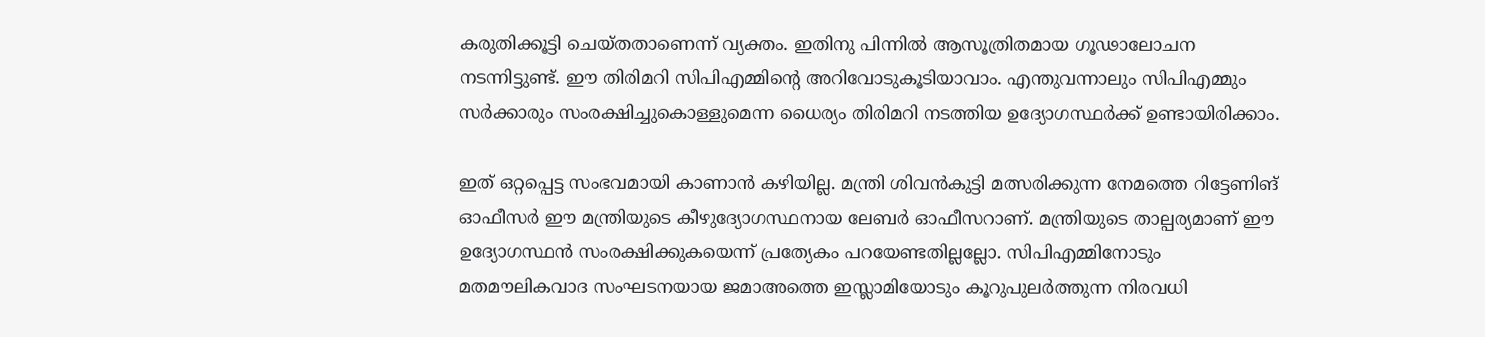കരുതിക്കൂട്ടി ചെയ്തതാണെന്ന് വ്യക്തം. ഇതിനു പിന്നില്‍ ആസൂത്രിതമായ ഗൂഢാലോചന നടന്നിട്ടുണ്ട്. ഈ തിരിമറി സിപിഎമ്മിന്റെ അറിവോടുകൂടിയാവാം. എന്തുവന്നാലും സിപിഎമ്മും സര്‍ക്കാരും സംരക്ഷിച്ചുകൊള്ളുമെന്ന ധൈര്യം തിരിമറി നടത്തിയ ഉദ്യോഗസ്ഥര്‍ക്ക് ഉണ്ടായിരിക്കാം.

ഇത് ഒറ്റപ്പെട്ട സംഭവമായി കാണാന്‍ കഴിയില്ല. മന്ത്രി ശിവന്‍കുട്ടി മത്സരിക്കുന്ന നേമത്തെ റിട്ടേണിങ് ഓഫീസര്‍ ഈ മന്ത്രിയുടെ കീഴുദ്യോഗസ്ഥനായ ലേബര്‍ ഓഫീസറാണ്. മന്ത്രിയുടെ താല്പര്യമാണ് ഈ ഉദ്യോഗസ്ഥന്‍ സംരക്ഷിക്കുകയെന്ന് പ്രത്യേകം പറയേണ്ടതില്ലല്ലോ. സിപിഎമ്മിനോടും മതമൗലികവാദ സംഘടനയായ ജമാഅത്തെ ഇസ്ലാമിയോടും കൂറുപുലര്‍ത്തുന്ന നിരവധി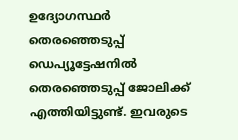ഉദ്യോഗസ്ഥര്‍ തെരഞ്ഞെടുപ്പ് ഡെപ്യൂട്ടേഷനില്‍ തെരഞ്ഞെടുപ്പ് ജോലിക്ക് എത്തിയിട്ടുണ്ട്. ഇവരുടെ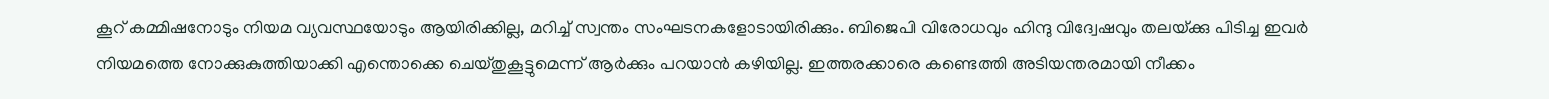കൂറ് കമ്മിഷനോടും നിയമ വ്യവസ്ഥയോടും ആയിരിക്കില്ല, മറിച്ച് സ്വന്തം സംഘടനകളോടായിരിക്കും. ബിജെപി വിരോധവും ഹിന്ദു വിദ്വേഷവും തലയ്‌ക്കു പിടിച്ച ഇവര്‍ നിയമത്തെ നോക്കുകുത്തിയാക്കി എന്തൊക്കെ ചെയ്തുകൂട്ടുമെന്ന് ആര്‍ക്കും പറയാന്‍ കഴിയില്ല. ഇത്തരക്കാരെ കണ്ടെത്തി അടിയന്തരമായി നീക്കം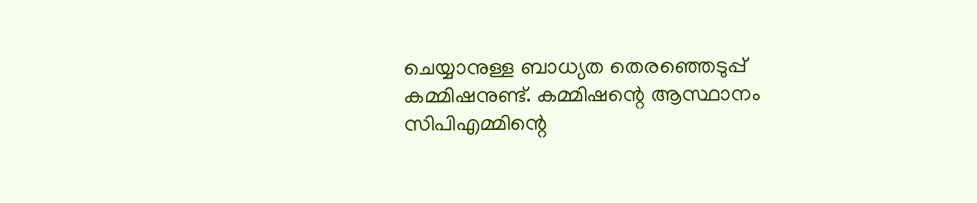ചെയ്യാനുള്ള ബാധ്യത തെരഞ്ഞെടുപ്പ് കമ്മിഷനുണ്ട്. കമ്മിഷന്റെ ആസ്ഥാനം സിപിഎമ്മിന്റെ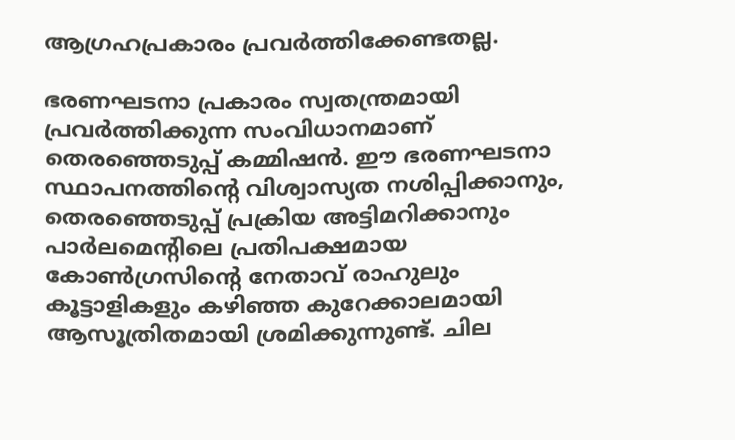ആഗ്രഹപ്രകാരം പ്രവര്‍ത്തിക്കേണ്ടതല്ല.

ഭരണഘടനാ പ്രകാരം സ്വതന്ത്രമായി പ്രവര്‍ത്തിക്കുന്ന സംവിധാനമാണ് തെരഞ്ഞെടുപ്പ് കമ്മിഷന്‍. ഈ ഭരണഘടനാ സ്ഥാപനത്തിന്റെ വിശ്വാസ്യത നശിപ്പിക്കാനും, തെരഞ്ഞെടുപ്പ് പ്രക്രിയ അട്ടിമറിക്കാനും പാര്‍ലമെന്റിലെ പ്രതിപക്ഷമായ കോണ്‍ഗ്രസിന്റെ നേതാവ് രാഹുലും കൂട്ടാളികളും കഴിഞ്ഞ കുറേക്കാലമായി ആസൂത്രിതമായി ശ്രമിക്കുന്നുണ്ട്. ചില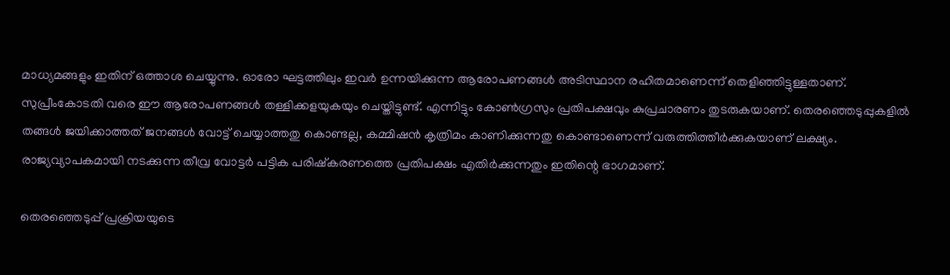മാധ്യമങ്ങളും ഇതിന് ഒത്താശ ചെയ്യുന്നു. ഓരോ ഘട്ടത്തിലും ഇവര്‍ ഉന്നയിക്കുന്ന ആരോപണങ്ങള്‍ അടിസ്ഥാന രഹിതമാണെന്ന് തെളിഞ്ഞിട്ടുള്ളതാണ്. സുപ്രീംകോടതി വരെ ഈ ആരോപണങ്ങള്‍ തള്ളിക്കളയുകയും ചെയ്തിട്ടുണ്ട്. എന്നിട്ടും കോണ്‍ഗ്രസും പ്രതിപക്ഷവും കുപ്രചാരണം തുടരുകയാണ്. തെരഞ്ഞെടുപ്പുകളില്‍ തങ്ങള്‍ ജയിക്കാത്തത് ജനങ്ങള്‍ വോട്ട് ചെയ്യാത്തതു കൊണ്ടല്ല, കമ്മിഷന്‍ കൃത്രിമം കാണിക്കുന്നതു കൊണ്ടാണെന്ന് വരുത്തിത്തീര്‍ക്കുകയാണ് ലക്ഷ്യം. രാജ്യവ്യാപകമായി നടക്കുന്ന തീവ്ര വോട്ടര്‍ പട്ടിക പരിഷ്‌കരണത്തെ പ്രതിപക്ഷം എതിര്‍ക്കുന്നതും ഇതിന്റെ ഭാഗമാണ്.

തെരഞ്ഞെടുപ്പ് പ്രക്രിയയുടെ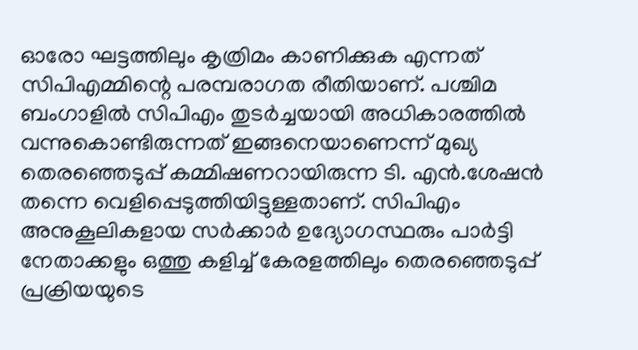ഓരോ ഘട്ടത്തിലും കൃത്രിമം കാണിക്കുക എന്നത് സിപിഎമ്മിന്റെ പരമ്പരാഗത രീതിയാണ്. പശ്ചിമ ബംഗാളില്‍ സിപിഎം തുടര്‍ച്ചയായി അധികാരത്തില്‍ വന്നുകൊണ്ടിരുന്നത് ഇങ്ങനെയാണെന്ന് മുഖ്യ തെരഞ്ഞെടുപ്പ് കമ്മിഷണറായിരുന്ന ടി. എന്‍.ശേഷന്‍ തന്നെ വെളിപ്പെടുത്തിയിട്ടുള്ളതാണ്. സിപിഎം അനുകൂലികളായ സര്‍ക്കാര്‍ ഉദ്യോഗസ്ഥരും പാര്‍ട്ടി നേതാക്കളും ഒത്തു കളിച്ച് കേരളത്തിലും തെരഞ്ഞെടുപ്പ് പ്രക്രിയയുടെ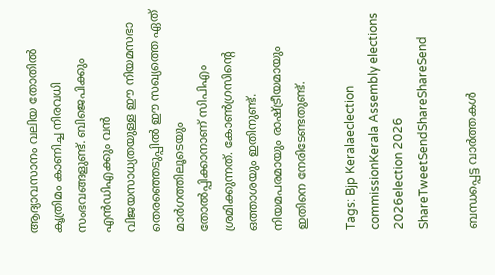ആദ്യാവസാനം വലിയ തോതില്‍ കൃത്രിമം കാണിച്ച നിരവധി സംഭവങ്ങളുണ്ട്. ബിജെപിക്കും എന്‍ഡിഎക്കും വന്‍ വിജയസാധ്യതയുള്ള ഈ നിയമസഭാ തെരഞ്ഞെടുപ്പില്‍ ഈ സഖ്യത്തെ ഏത് മാര്‍ഗത്തിലൂടെയും തോല്‍പ്പിക്കാനാണ് സിപിഎം ശ്രമിക്കുന്നത്. കോണ്‍ഗ്രസിന്റെ ഒത്താശയും ഇതിനുണ്ട്. നിയമപരമായും രാഷ്‌ട്രീയമായും ഇതിനെ നേരിടേണ്ടതുണ്ട്.

Tags: Bjp Keralaeclection commissionKerala Assembly elections 2026election 2026
ShareTweetSendShareShareSend

ബന്ധപ്പെട്ട വാര്‍ത്തകള്‍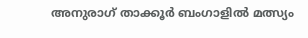അനുരാഗ് താക്കൂര്‍ ബംഗാളില്‍ മത്സ്യം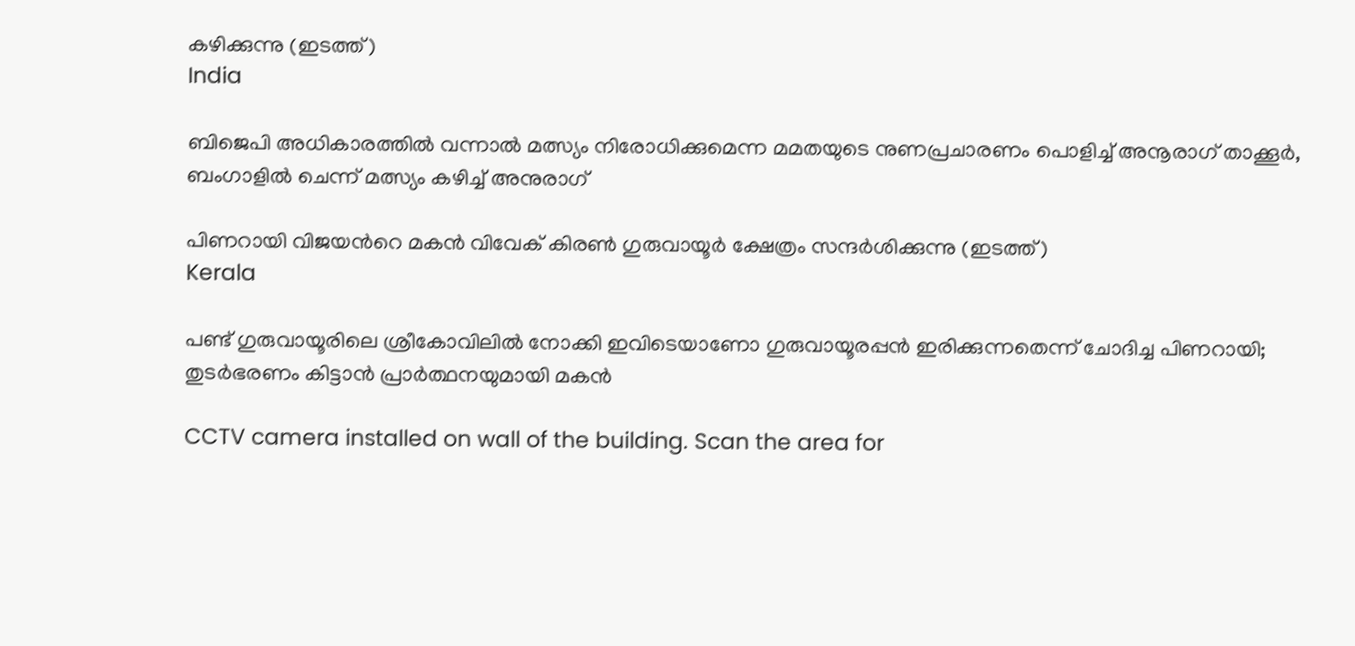കഴിക്കുന്നു (ഇടത്ത്)
India

ബിജെപി അധികാരത്തില്‍ വന്നാല്‍ മത്സ്യം നിരോധിക്കുമെന്ന മമതയുടെ നുണപ്രചാരണം പൊളിച്ച് അനൂരാഗ് താക്കൂര്‍, ബംഗാളില്‍ ചെന്ന് മത്സ്യം കഴിച്ച് അനുരാഗ്

പിണറായി വിജയന്‍റെ മകന്‍ വിവേക് കിരണ്‍ ഗുരുവായൂര്‍ ക്ഷേത്രം സന്ദര്‍ശിക്കുന്നു (ഇടത്ത്)
Kerala

പണ്ട് ഗുരുവായൂരിലെ ശ്രീകോവിലില്‍ നോക്കി ഇവിടെയാണോ ഗുരുവായൂരപ്പന്‍ ഇരിക്കുന്നതെന്ന് ചോദിച്ച പിണറായി; തുടര്‍ഭരണം കിട്ടാന്‍ പ്രാര്‍ത്ഥനയുമായി മകന്‍

CCTV camera installed on wall of the building. Scan the area for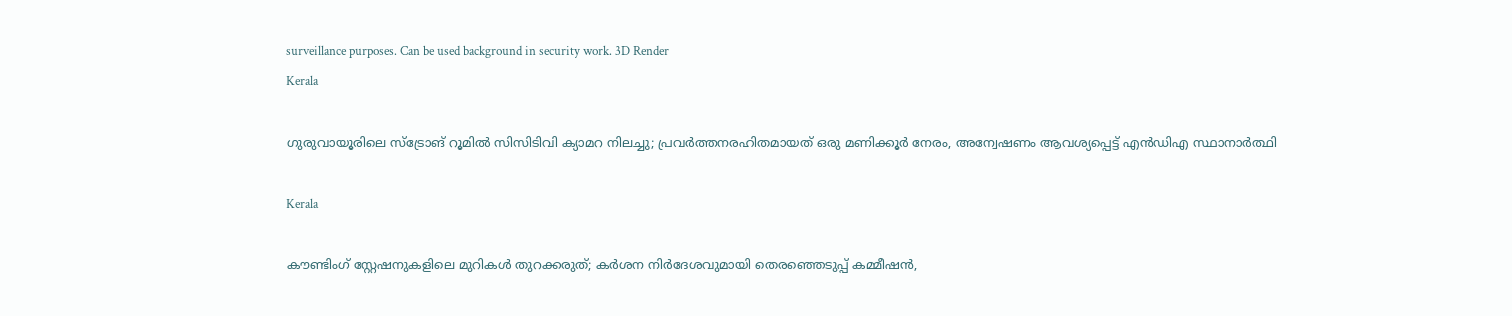surveillance purposes. Can be used background in security work. 3D Render
Kerala

ഗുരുവായൂരിലെ സ്ട്രോങ് റൂമിൽ സിസിടിവി ക്യാമറ നിലച്ചു; പ്രവർത്തനരഹിതമായത് ഒരു മണിക്കൂർ നേരം, അന്വേഷണം ആവശ്യപ്പെട്ട് എൻഡിഎ സ്ഥാനാർത്ഥി

Kerala

കൗണ്ടിംഗ് സ്റ്റേഷനുകളിലെ മുറികള്‍ തുറക്കരുത്; കര്‍ശന നിര്‍ദേശവുമായി തെരഞ്ഞെടുപ്പ് കമ്മീഷന്‍,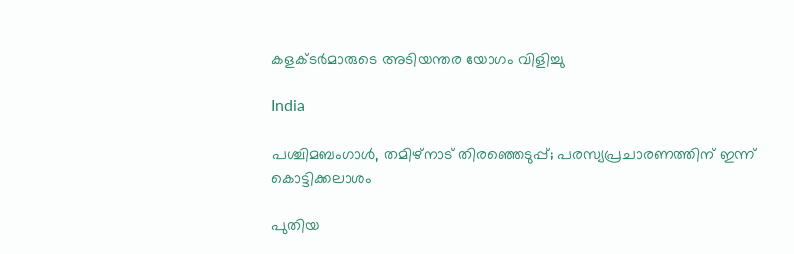കളക്ടര്‍മാരുടെ അടിയന്തര യോഗം വിളിച്ചു

India

പശ്ചിമബംഗാള്‍, തമിഴ്‌നാട് തിരഞ്ഞെടുപ്പ്; പരസ്യപ്രചാരണത്തിന് ഇന്ന് കൊട്ടിക്കലാശം

പുതിയ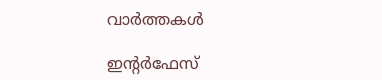വാര്‍ത്തകള്‍

ഇന്‍റര്‍ഫേസ്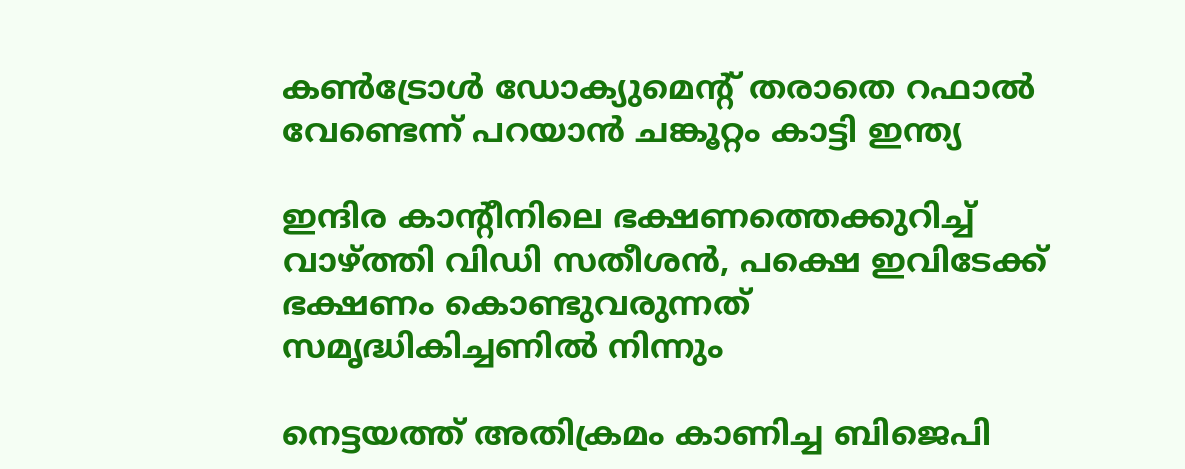കണ്‍ട്രോള്‍ ഡോക്യുമെന്‍റ് തരാതെ റഫാല്‍ വേണ്ടെന്ന് പറയാന്‍ ചങ്കൂറ്റം കാട്ടി ഇന്ത്യ

ഇന്ദിര കാന്‍റീനിലെ ഭക്ഷണത്തെക്കുറിച്ച് വാഴ്‌ത്തി വിഡി സതീശന്‍, പക്ഷെ ഇവിടേക്ക് ഭക്ഷണം കൊണ്ടുവരുന്നത് സമൃദ്ധികിച്ചണില്‍ നിന്നും

നെട്ടയത്ത് അതിക്രമം കാണിച്ച ബിജെപി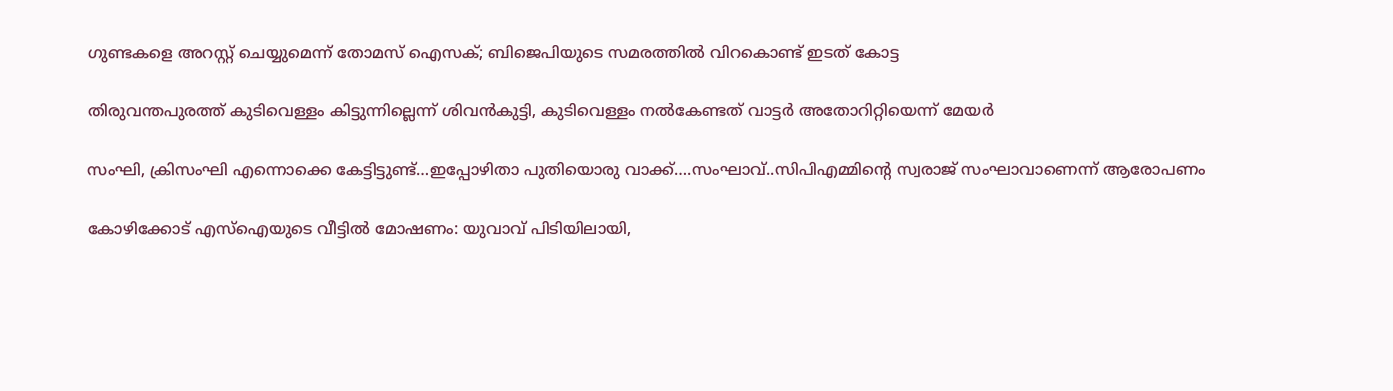ഗുണ്ടകളെ അറസ്റ്റ് ചെയ്യുമെന്ന് തോമസ് ഐസക്; ബിജെപിയുടെ സമരത്തില്‍ വിറകൊണ്ട് ഇടത് കോട്ട

തിരുവന്തപുരത്ത് കുടിവെള്ളം കിട്ടുന്നില്ലെന്ന് ശിവന്‍കുട്ടി, കുടിവെള്ളം നല്‍കേണ്ടത് വാട്ടര്‍ അതോറിറ്റിയെന്ന് മേയര്‍

സംഘി, ക്രിസംഘി എന്നൊക്കെ കേട്ടിട്ടുണ്ട്…ഇപ്പോഴിതാ പുതിയൊരു വാക്ക്….സംഘാവ്..സിപിഎമ്മിന്റെ സ്വരാജ് സംഘാവാണെന്ന് ആരോപണം

കോഴിക്കോട് എസ്ഐയുടെ വീട്ടില്‍ മോഷണം: യുവാവ് പിടിയിലായി,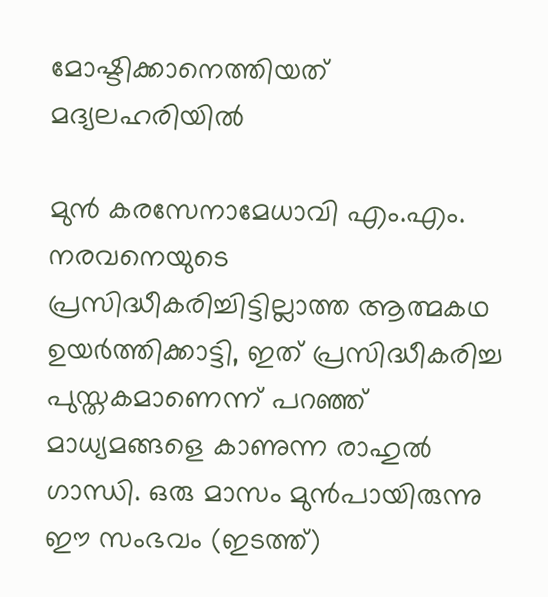മോഷ്ടിക്കാനെത്തിയത് മദ്യലഹരിയില്‍

മുന്‍ കരസേനാമേധാവി എം.എം. നരവനെയുടെ പ്രസിദ്ധീകരിച്ചിട്ടില്ലാത്ത ആത്മകഥ ഉയര്‍ത്തിക്കാട്ടി, ഇത് പ്രസിദ്ധീകരിച്ച പുസ്തകമാണെന്ന് പറഞ്ഞ് മാധ്യമങ്ങളെ കാണുന്ന രാഹുല്‍ ഗാന്ധി. ഒരു മാസം മുന്‍പായിരുന്നു ഈ സംഭവം (ഇടത്ത്)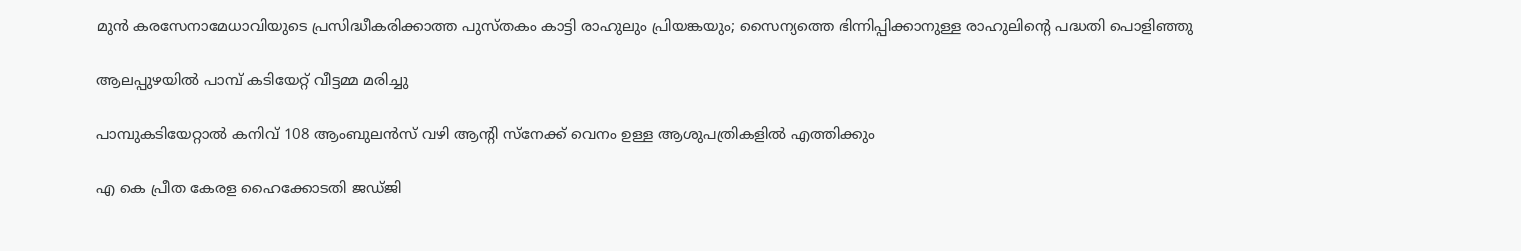മുന്‍ കരസേനാമേധാവിയുടെ പ്രസിദ്ധീകരിക്കാത്ത പുസ്തകം കാട്ടി രാഹുലും പ്രിയങ്കയും; സൈന്യത്തെ ഭിന്നിപ്പിക്കാനുള്ള രാഹുലിന്റെ പദ്ധതി പൊളിഞ്ഞു

ആലപ്പുഴയില്‍ പാമ്പ് കടിയേറ്റ് വീട്ടമ്മ മരിച്ചു

പാമ്പുകടിയേറ്റാല്‍ കനിവ് 108 ആംബുലന്‍സ് വഴി ആന്റി സ്നേക്ക് വെനം ഉള്ള ആശുപത്രികളില്‍ എത്തിക്കും

എ കെ പ്രീത കേരള ഹൈക്കോടതി ജഡ്ജി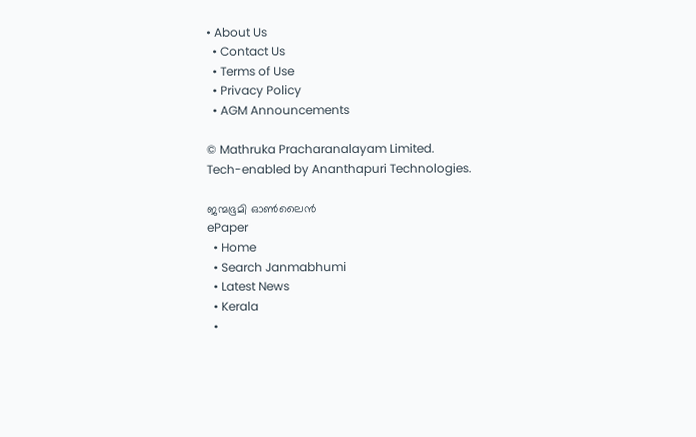• About Us
  • Contact Us
  • Terms of Use
  • Privacy Policy
  • AGM Announcements

© Mathruka Pracharanalayam Limited.
Tech-enabled by Ananthapuri Technologies.

ജന്മഭൂമി ഓണ്‍ലൈന്‍
ePaper
  • Home
  • Search Janmabhumi
  • Latest News
  • Kerala
  •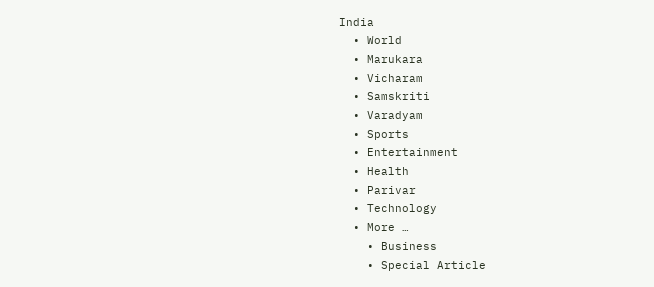India
  • World
  • Marukara
  • Vicharam
  • Samskriti
  • Varadyam
  • Sports
  • Entertainment
  • Health
  • Parivar
  • Technology
  • More …
    • Business
    • Special Article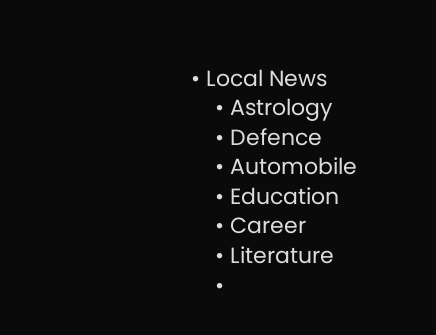• Local News
    • Astrology
    • Defence
    • Automobile
    • Education
    • Career
    • Literature
    •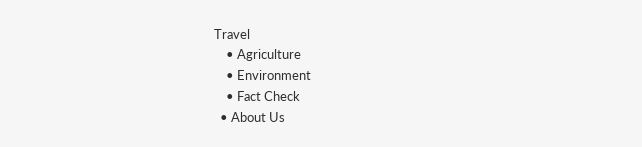Travel
    • Agriculture
    • Environment
    • Fact Check
  • About Us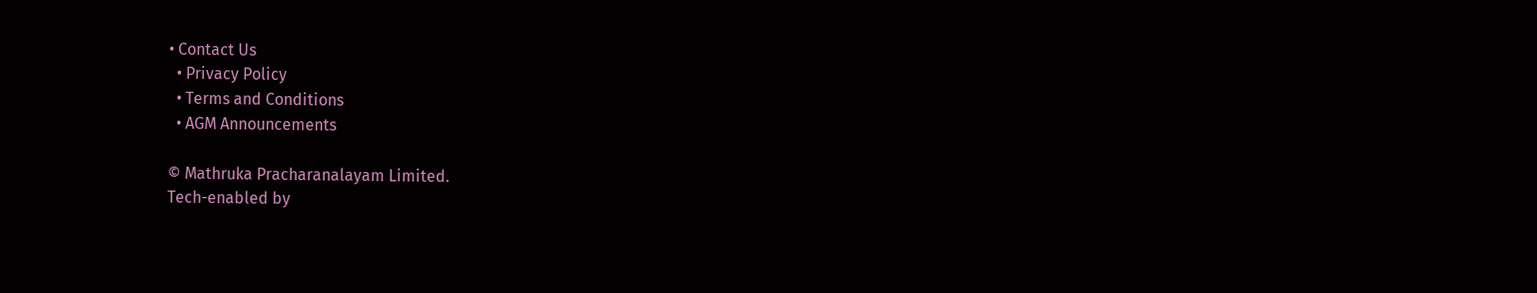• Contact Us
  • Privacy Policy
  • Terms and Conditions
  • AGM Announcements

© Mathruka Pracharanalayam Limited.
Tech-enabled by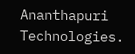Ananthapuri Technologies.